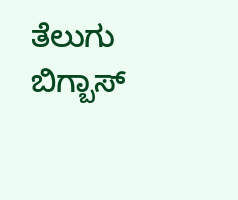ತೆಲುಗು ಬಿಗ್ಬಾಸ್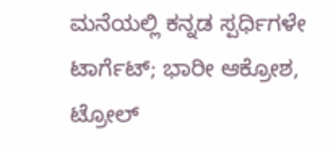ಮನೆಯಲ್ಲಿ ಕನ್ನಡ ಸ್ಪರ್ಧಿಗಳೇ ಟಾರ್ಗೆಟ್; ಭಾರೀ ಆಕ್ರೋಶ, ಟ್ರೋಲ್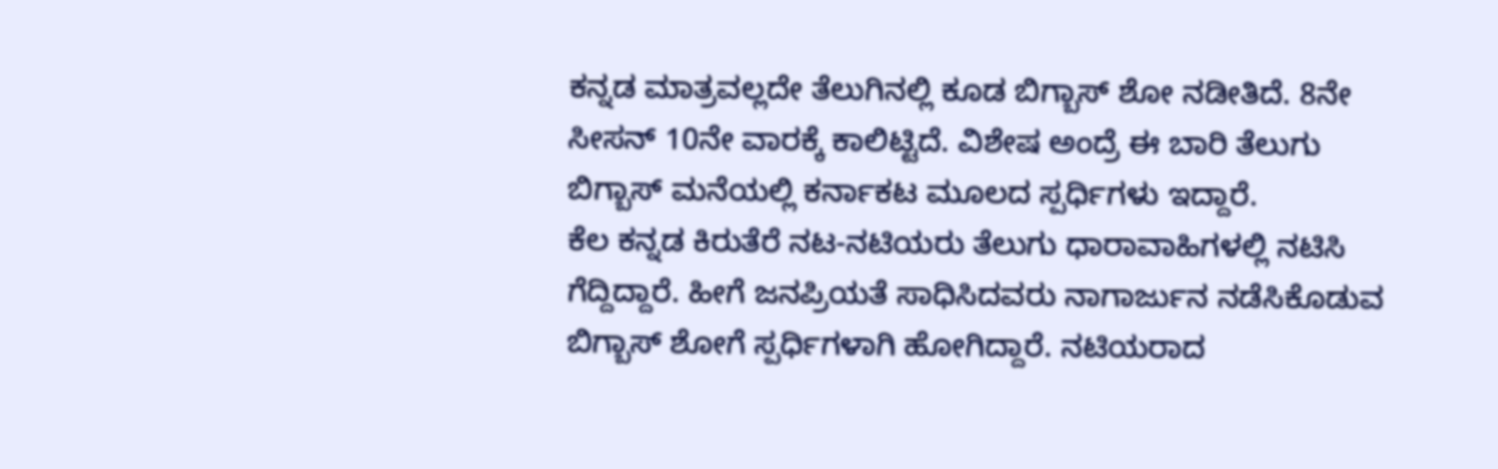ಕನ್ನಡ ಮಾತ್ರವಲ್ಲದೇ ತೆಲುಗಿನಲ್ಲಿ ಕೂಡ ಬಿಗ್ಬಾಸ್ ಶೋ ನಡೀತಿದೆ. 8ನೇ ಸೀಸನ್ 10ನೇ ವಾರಕ್ಕೆ ಕಾಲಿಟ್ಟಿದೆ. ವಿಶೇಷ ಅಂದ್ರೆ ಈ ಬಾರಿ ತೆಲುಗು ಬಿಗ್ಬಾಸ್ ಮನೆಯಲ್ಲಿ ಕರ್ನಾಕಟ ಮೂಲದ ಸ್ಪರ್ಧಿಗಳು ಇದ್ದಾರೆ.
ಕೆಲ ಕನ್ನಡ ಕಿರುತೆರೆ ನಟ-ನಟಿಯರು ತೆಲುಗು ಧಾರಾವಾಹಿಗಳಲ್ಲಿ ನಟಿಸಿ ಗೆದ್ದಿದ್ದಾರೆ. ಹೀಗೆ ಜನಪ್ರಿಯತೆ ಸಾಧಿಸಿದವರು ನಾಗಾರ್ಜುನ ನಡೆಸಿಕೊಡುವ ಬಿಗ್ಬಾಸ್ ಶೋಗೆ ಸ್ಪರ್ಧಿಗಳಾಗಿ ಹೋಗಿದ್ದಾರೆ. ನಟಿಯರಾದ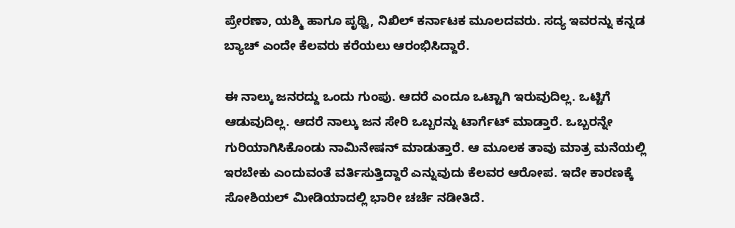ಪ್ರೇರಣಾ, ಯಶ್ಮಿ ಹಾಗೂ ಪೃಥ್ವಿ, ನಿಖಿಲ್ ಕರ್ನಾಟಕ ಮೂಲದವರು. ಸದ್ಯ ಇವರನ್ನು ಕನ್ನಡ ಬ್ಯಾಚ್ ಎಂದೇ ಕೆಲವರು ಕರೆಯಲು ಆರಂಭಿಸಿದ್ದಾರೆ.

ಈ ನಾಲ್ಕು ಜನರದ್ದು ಒಂದು ಗುಂಪು. ಆದರೆ ಎಂದೂ ಒಟ್ಟಾಗಿ ಇರುವುದಿಲ್ಲ. ಒಟ್ಟಿಗೆ ಆಡುವುದಿಲ್ಲ. ಆದರೆ ನಾಲ್ಕು ಜನ ಸೇರಿ ಒಬ್ಬರನ್ನು ಟಾರ್ಗೆಟ್ ಮಾಡ್ತಾರೆ. ಒಬ್ಬರನ್ನೇ ಗುರಿಯಾಗಿಸಿಕೊಂಡು ನಾಮಿನೇಷನ್ ಮಾಡುತ್ತಾರೆ. ಆ ಮೂಲಕ ತಾವು ಮಾತ್ರ ಮನೆಯಲ್ಲಿ ಇರಬೇಕು ಎಂದುವಂತೆ ವರ್ತಿಸುತ್ತಿದ್ದಾರೆ ಎನ್ನುವುದು ಕೆಲವರ ಆರೋಪ. ಇದೇ ಕಾರಣಕ್ಕೆ ಸೋಶಿಯಲ್ ಮೀಡಿಯಾದಲ್ಲಿ ಭಾರೀ ಚರ್ಚೆ ನಡೀತಿದೆ.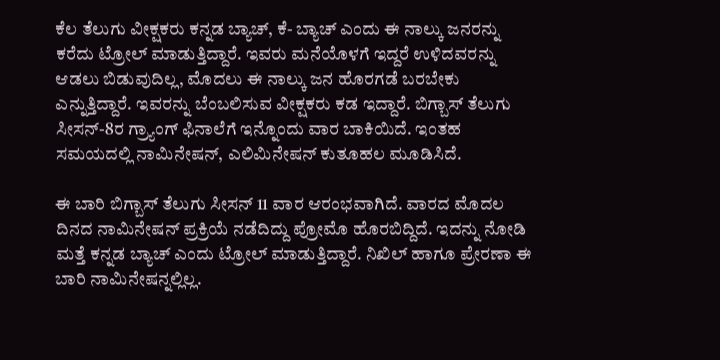ಕೆಲ ತೆಲುಗು ವೀಕ್ಷಕರು ಕನ್ನಡ ಬ್ಯಾಚ್, ಕೆ- ಬ್ಯಾಚ್ ಎಂದು ಈ ನಾಲ್ಕು ಜನರನ್ನು ಕರೆದು ಟ್ರೋಲ್ ಮಾಡುತ್ತಿದ್ದಾರೆ. ಇವರು ಮನೆಯೊಳಗೆ ಇದ್ದರೆ ಉಳಿದವರನ್ನು ಆಡಲು ಬಿಡುವುದಿಲ್ಲ, ಮೊದಲು ಈ ನಾಲ್ಕು ಜನ ಹೊರಗಡೆ ಬರಬೇಕು ಎನ್ನುತ್ತಿದ್ದಾರೆ. ಇವರನ್ನು ಬೆಂಬಲಿಸುವ ವೀಕ್ಷಕರು ಕಡ ಇದ್ದಾರೆ. ಬಿಗ್ಬಾಸ್ ತೆಲುಗು ಸೀಸನ್-8ರ ಗ್ರ್ಯಾಂಗ್ ಫಿನಾಲೆಗೆ ಇನ್ನೊಂದು ವಾರ ಬಾಕಿಯಿದೆ. ಇಂತಹ ಸಮಯದಲ್ಲಿ ನಾಮಿನೇಷನ್, ಎಲಿಮಿನೇಷನ್ ಕುತೂಹಲ ಮೂಡಿಸಿದೆ.

ಈ ಬಾರಿ ಬಿಗ್ಬಾಸ್ ತೆಲುಗು ಸೀಸನ್ 11 ವಾರ ಆರಂಭವಾಗಿದೆ. ವಾರದ ಮೊದಲ ದಿನದ ನಾಮಿನೇಷನ್ ಪ್ರಕ್ರಿಯೆ ನಡೆದಿದ್ದು ಪ್ರೋಮೊ ಹೊರಬಿದ್ದಿದೆ. ಇದನ್ನು ನೋಡಿ ಮತ್ತೆ ಕನ್ನಡ ಬ್ಯಾಚ್ ಎಂದು ಟ್ರೋಲ್ ಮಾಡುತ್ತಿದ್ದಾರೆ. ನಿಖಿಲ್ ಹಾಗೂ ಪ್ರೇರಣಾ ಈ ಬಾರಿ ನಾಮಿನೇಷನ್ನಲ್ಲಿಲ್ಲ.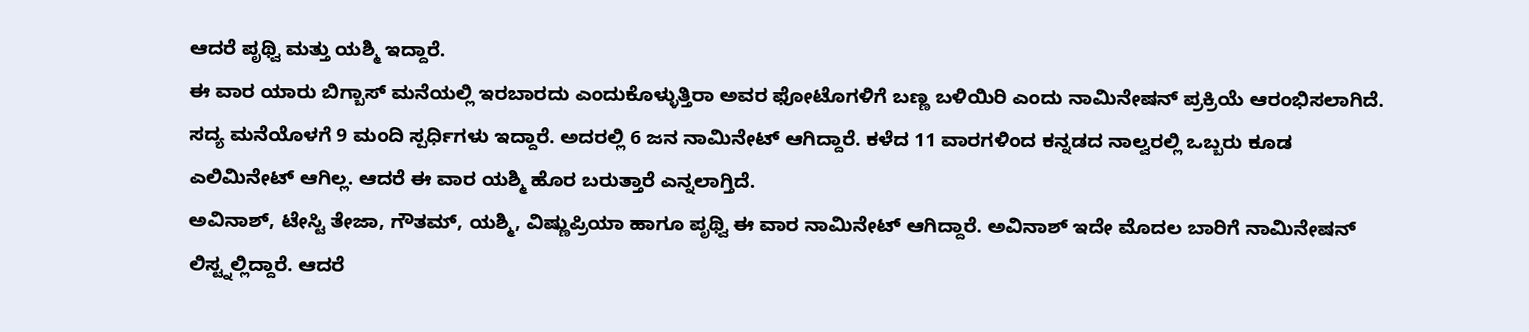ಆದರೆ ಪೃಥ್ವಿ ಮತ್ತು ಯಶ್ಮಿ ಇದ್ದಾರೆ.
ಈ ವಾರ ಯಾರು ಬಿಗ್ಬಾಸ್ ಮನೆಯಲ್ಲಿ ಇರಬಾರದು ಎಂದುಕೊಳ್ಳುತ್ತಿರಾ ಅವರ ಫೋಟೊಗಳಿಗೆ ಬಣ್ಣ ಬಳಿಯಿರಿ ಎಂದು ನಾಮಿನೇಷನ್ ಪ್ರಕ್ರಿಯೆ ಆರಂಭಿಸಲಾಗಿದೆ. ಸದ್ಯ ಮನೆಯೊಳಗೆ 9 ಮಂದಿ ಸ್ಪರ್ಧಿಗಳು ಇದ್ದಾರೆ. ಅದರಲ್ಲಿ 6 ಜನ ನಾಮಿನೇಟ್ ಆಗಿದ್ದಾರೆ. ಕಳೆದ 11 ವಾರಗಳಿಂದ ಕನ್ನಡದ ನಾಲ್ವರಲ್ಲಿ ಒಬ್ಬರು ಕೂಡ ಎಲಿಮಿನೇಟ್ ಆಗಿಲ್ಲ. ಆದರೆ ಈ ವಾರ ಯಶ್ಮಿ ಹೊರ ಬರುತ್ತಾರೆ ಎನ್ನಲಾಗ್ತಿದೆ.
ಅವಿನಾಶ್, ಟೇಸ್ಟಿ ತೇಜಾ, ಗೌತಮ್, ಯಶ್ಮಿ, ವಿಷ್ಣುಪ್ರಿಯಾ ಹಾಗೂ ಪೃಥ್ವಿ ಈ ವಾರ ನಾಮಿನೇಟ್ ಆಗಿದ್ದಾರೆ. ಅವಿನಾಶ್ ಇದೇ ಮೊದಲ ಬಾರಿಗೆ ನಾಮಿನೇಷನ್ ಲಿಸ್ಟ್ನಲ್ಲಿದ್ದಾರೆ. ಆದರೆ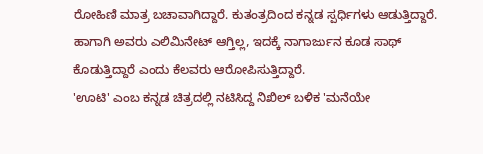ರೋಹಿಣಿ ಮಾತ್ರ ಬಚಾವಾಗಿದ್ದಾರೆ. ಕುತಂತ್ರದಿಂದ ಕನ್ನಡ ಸ್ಪರ್ಧಿಗಳು ಆಡುತ್ತಿದ್ದಾರೆ. ಹಾಗಾಗಿ ಅವರು ಎಲಿಮಿನೇಟ್ ಆಗ್ತಿಲ್ಲ, ಇದಕ್ಕೆ ನಾಗಾರ್ಜುನ ಕೂಡ ಸಾಥ್ ಕೊಡುತ್ತಿದ್ದಾರೆ ಎಂದು ಕೆಲವರು ಆರೋಪಿಸುತ್ತಿದ್ದಾರೆ.
'ಊಟಿ' ಎಂಬ ಕನ್ನಡ ಚಿತ್ರದಲ್ಲಿ ನಟಿಸಿದ್ದ ನಿಖಿಲ್ ಬಳಿಕ 'ಮನೆಯೇ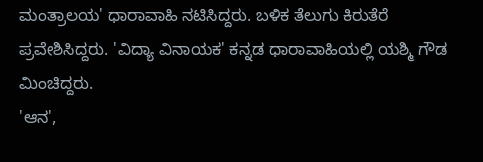ಮಂತ್ರಾಲಯ' ಧಾರಾವಾಹಿ ನಟಿಸಿದ್ದರು. ಬಳಿಕ ತೆಲುಗು ಕಿರುತೆರೆ ಪ್ರವೇಶಿಸಿದ್ದರು. 'ವಿದ್ಯಾ ವಿನಾಯಕ' ಕನ್ನಡ ಧಾರಾವಾಹಿಯಲ್ಲಿ ಯಶ್ಮಿ ಗೌಡ ಮಿಂಚಿದ್ದರು.
'ಆನ',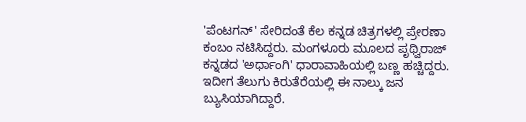'ಪೆಂಟಗನ್' ಸೇರಿದಂತೆ ಕೆಲ ಕನ್ನಡ ಚಿತ್ರಗಳಲ್ಲಿ ಪ್ರೇರಣಾ ಕಂಬಂ ನಟಿಸಿದ್ದರು. ಮಂಗಳೂರು ಮೂಲದ ಪೃಥ್ವಿರಾಜ್ ಕನ್ನಡದ 'ಅರ್ಧಾಂಗಿ' ಧಾರಾವಾಹಿಯಲ್ಲಿ ಬಣ್ಣ ಹಚ್ಚಿದ್ದರು. ಇದೀಗ ತೆಲುಗು ಕಿರುತೆರೆಯಲ್ಲಿ ಈ ನಾಲ್ಕು ಜನ ಬ್ಯುಸಿಯಾಗಿದ್ದಾರೆ.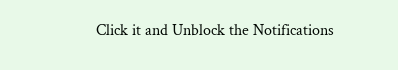Click it and Unblock the Notifications